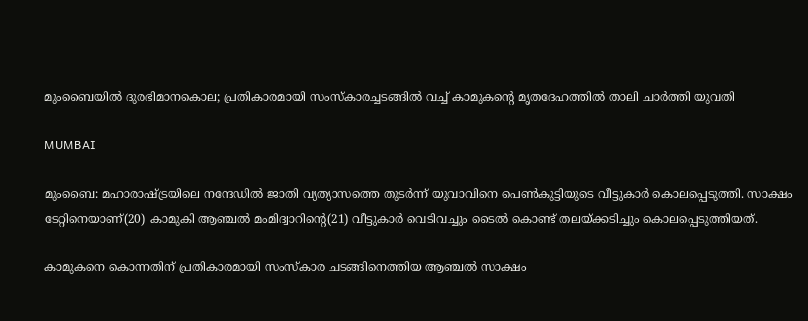മുംബൈയില്‍ ദുരഭിമാനകൊല; പ്രതികാരമായി സംസ്‌കാരച്ചടങ്ങിൽ വച്ച് കാമുകന്റെ മൃതദേഹത്തില്‍ താലി ചാര്‍ത്തി യുവതി

MUMBAI

മുംബൈ: മഹാരാഷ്ട്രയിലെ നന്ദേഡില്‍ ജാതി വ്യത്യാസത്തെ തുടര്‍ന്ന് യുവാവിനെ പെണ്‍കുട്ടിയുടെ വീട്ടുകാര്‍ കൊലപ്പെടുത്തി. സാക്ഷം ടേറ്റിനെയാണ്(20) കാമുകി ആഞ്ചല്‍ മംമിദ്വാറിന്റെ(21) വീട്ടുകാര്‍ വെടിവച്ചും ടൈല്‍ കൊണ്ട് തലയ്ക്കടിച്ചും കൊലപ്പെടുത്തിയത്.

കാമുകനെ കൊന്നതിന് പ്രതികാരമായി സംസ്‌കാര ചടങ്ങിനെത്തിയ ആഞ്ചല്‍ സാക്ഷം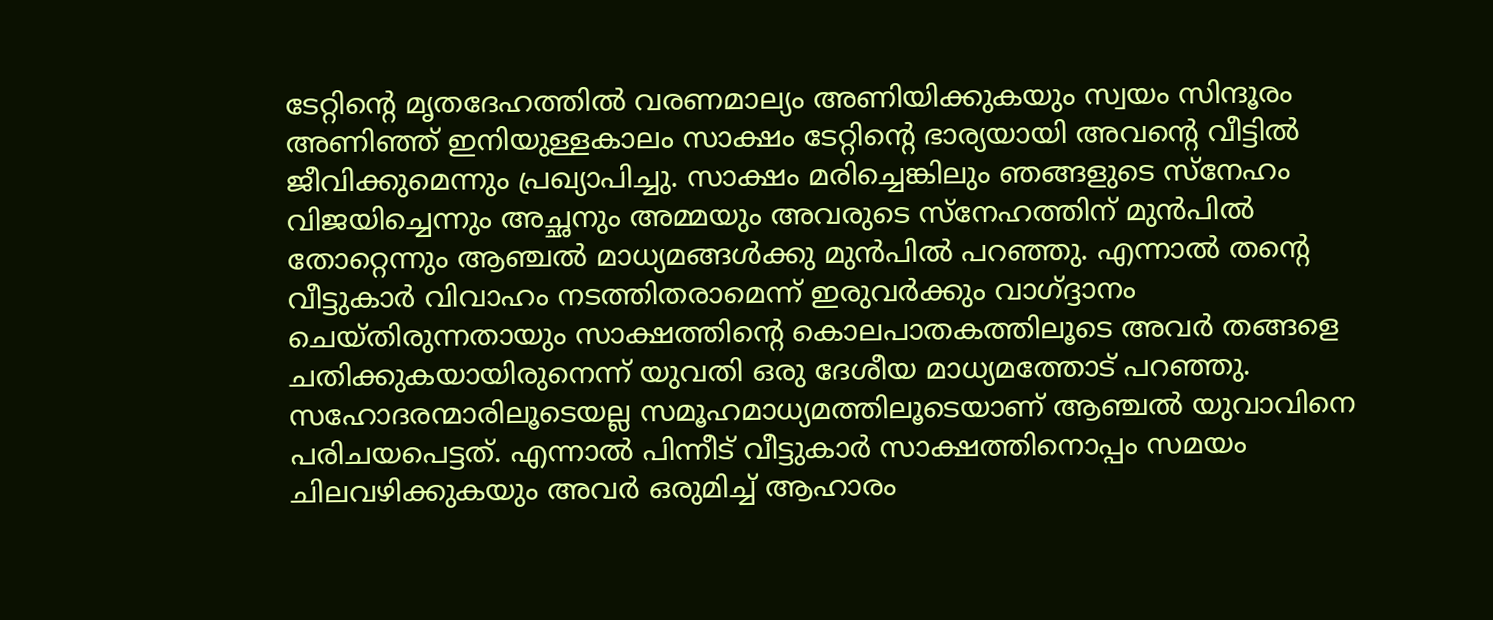ടേറ്റിന്റെ മൃതദേഹത്തില്‍ വരണമാല്യം അണിയിക്കുകയും സ്വയം സിന്ദൂരം അണിഞ്ഞ് ഇനിയുള്ളകാലം സാക്ഷം ടേറ്റിന്റെ ഭാര്യയായി അവന്റെ വീട്ടില്‍ ജീവിക്കുമെന്നും പ്രഖ്യാപിച്ചു. സാക്ഷം മരിച്ചെങ്കിലും ഞങ്ങളുടെ സ്‌നേഹം വിജയിച്ചെന്നും അച്ഛനും അമ്മയും അവരുടെ സ്‌നേഹത്തിന് മുന്‍പില്‍ തോറ്റെന്നും ആഞ്ചല്‍ മാധ്യമങ്ങള്‍ക്കു മുന്‍പില്‍ പറഞ്ഞു. എന്നാല്‍ തന്റെ വീട്ടുകാര്‍ വിവാഹം നടത്തിതരാമെന്ന് ഇരുവര്‍ക്കും വാഗ്ദ്ദാനം ചെയ്തിരുന്നതായും സാക്ഷത്തിന്റെ കൊലപാതകത്തിലൂടെ അവര്‍ തങ്ങളെ ചതിക്കുകയായിരുനെന്ന് യുവതി ഒരു ദേശീയ മാധ്യമത്തോട് പറഞ്ഞു.
സഹോദരന്മാരിലൂടെയല്ല സമൂഹമാധ്യമത്തിലൂടെയാണ് ആഞ്ചല്‍ യുവാവിനെ പരിചയപെട്ടത്. എന്നാല്‍ പിന്നീട് വീട്ടുകാര്‍ സാക്ഷത്തിനൊപ്പം സമയം ചിലവഴിക്കുകയും അവര്‍ ഒരുമിച്ച് ആഹാരം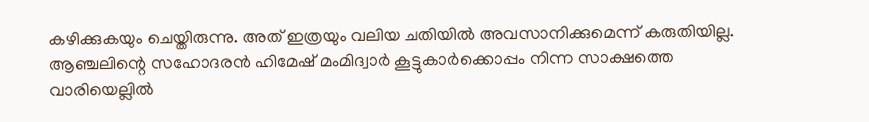കഴിക്കുകയും ചെയ്തിരുന്നു. അത് ഇത്രയും വലിയ ചതിയില്‍ അവസാനിക്കുമെന്ന് കരുതിയില്ല.
ആഞ്ചലിന്റെ സഹോദരന്‍ ഹിമേഷ് മംമിദ്വാര്‍ കൂട്ടുകാര്‍ക്കൊപ്പം നിന്ന സാക്ഷത്തെ വാരിയെല്ലില്‍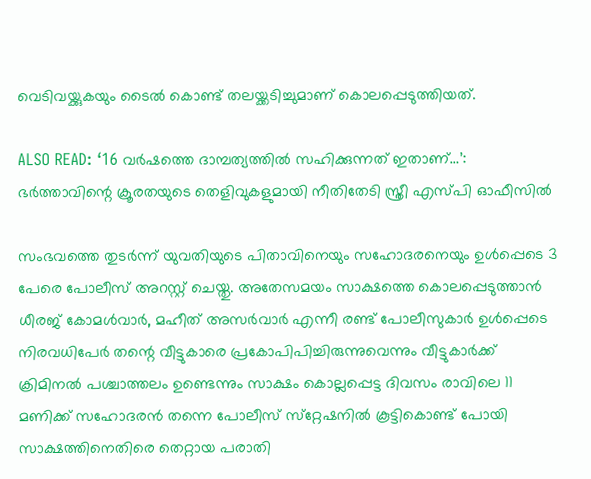വെടിവയ്ക്കുകയും ടൈല്‍ കൊണ്ട് തലയ്ക്കടിച്ചുമാണ് കൊലപ്പെടുത്തിയത്.

ALSO READ: ‘16 വർഷത്തെ ദാമ്പത്യത്തിൽ സഹിക്കുന്നത് ഇതാണ്…’: ഭർത്താവിന്റെ ക്രൂരതയുടെ തെളിവുകളുമായി നീതിതേടി സ്ത്രീ എസ്പി ഓഫീസിൽ

സംഭവത്തെ തുടര്‍ന്ന് യുവതിയുടെ പിതാവിനെയും സഹോദരനെയും ഉള്‍പ്പെടെ 3 പേരെ പോലീസ് അറസ്റ്റ് ചെയ്തു. അതേസമയം സാക്ഷത്തെ കൊലപ്പെടുത്താന്‍ ധീരജ് കോമള്‍വാര്‍, മഹീത് അസര്‍വാര്‍ എന്നീ രണ്ട് പോലീസുകാര്‍ ഉള്‍പ്പെടെ നിരവധിപേര്‍ തന്റെ വീട്ടുകാരെ പ്രകോപിപിച്ചിരുന്നുവെന്നും വീട്ടുകാര്‍ക്ക് ക്രിമിനല്‍ പശ്ചാത്തലം ഉണ്ടെന്നും സാക്ഷം കൊല്ലപ്പെട്ട ദിവസം രാവിലെ 11 മണിക്ക് സഹോദരന്‍ തന്നെ പോലീസ് സ്‌റ്റേഷനില്‍ കൂട്ടികൊണ്ട് പോയി സാക്ഷത്തിനെതിരെ തെറ്റായ പരാതി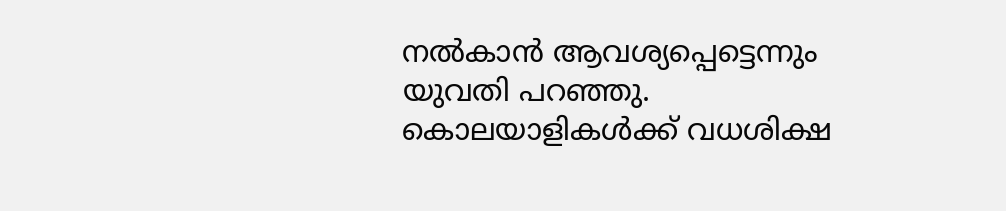നല്‍കാന്‍ ആവശ്യപ്പെട്ടെന്നും യുവതി പറഞ്ഞു. കൊലയാളികള്‍ക്ക് വധശിക്ഷ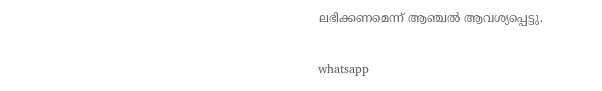ലഭിക്കണമെന്ന് ആഞ്ചല്‍ ആവശ്യപ്പെട്ടു.

whatsapp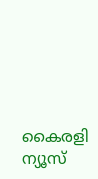കൈരളി ന്യൂസ്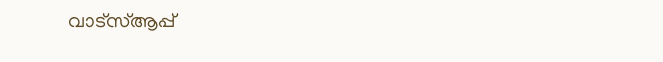വാട്‌സ്ആപ്പ്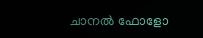ചാനല്‍ ഫോളോ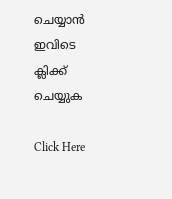ചെയ്യാന്‍ ഇവിടെ ക്ലിക്ക് ചെയ്യുക

Click Here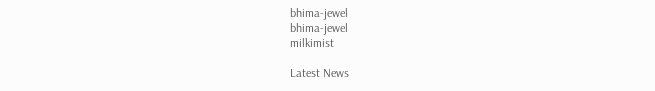bhima-jewel
bhima-jewel
milkimist

Latest News